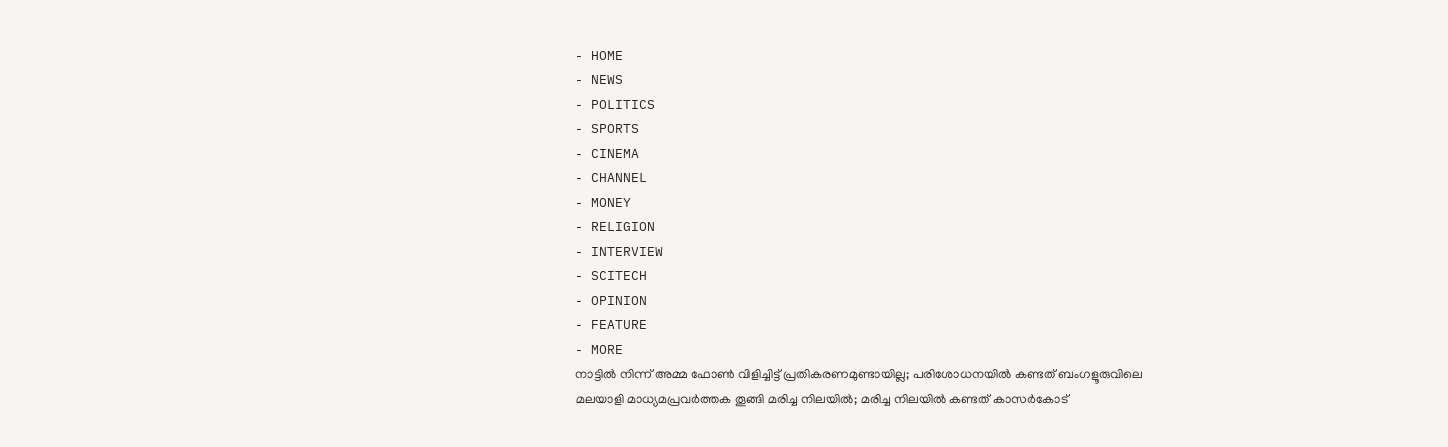- HOME
- NEWS
- POLITICS
- SPORTS
- CINEMA
- CHANNEL
- MONEY
- RELIGION
- INTERVIEW
- SCITECH
- OPINION
- FEATURE
- MORE
നാട്ടിൽ നിന്ന് അമ്മ ഫോൺ വിളിച്ചിട്ട് പ്രതികരണമുണ്ടായില്ല; പരിശോധനയിൽ കണ്ടത് ബംഗളൂരുവിലെ മലയാളി മാധ്യമപ്രവർത്തക തൂങ്ങി മരിച്ച നിലയിൽ; മരിച്ച നിലയിൽ കണ്ടത് കാസർകോട്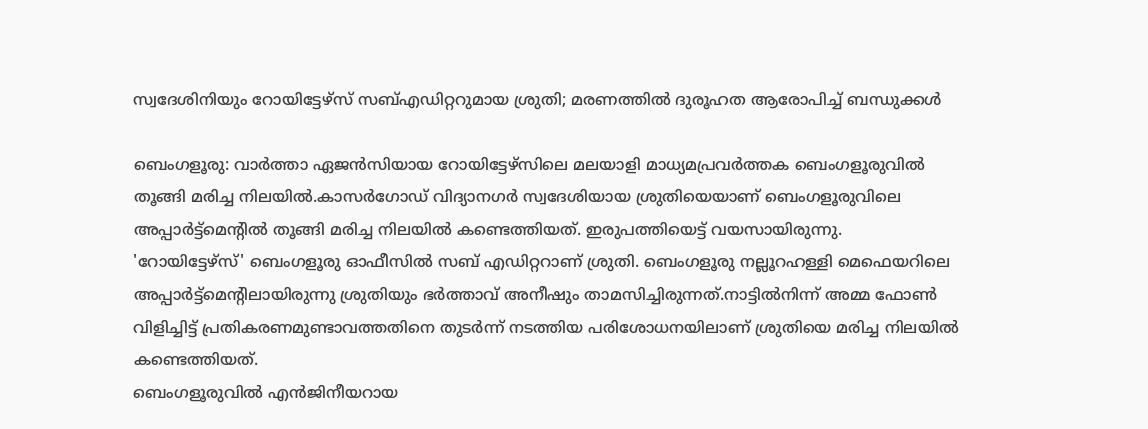സ്വദേശിനിയും റോയിട്ടേഴ്സ് സബ്എഡിറ്ററുമായ ശ്രുതി; മരണത്തിൽ ദുരൂഹത ആരോപിച്ച് ബന്ധുക്കൾ

ബെംഗളൂരു: വാർത്താ ഏജൻസിയായ റോയിട്ടേഴ്സിലെ മലയാളി മാധ്യമപ്രവർത്തക ബെംഗളൂരുവിൽ തൂങ്ങി മരിച്ച നിലയിൽ.കാസർഗോഡ് വിദ്യാനഗർ സ്വദേശിയായ ശ്രുതിയെയാണ് ബെംഗളൂരുവിലെ അപ്പാർട്ട്മെന്റിൽ തൂങ്ങി മരിച്ച നിലയിൽ കണ്ടെത്തിയത്. ഇരുപത്തിയെട്ട് വയസായിരുന്നു.
'റോയിട്ടേഴ്സ്' ബെംഗളൂരു ഓഫീസിൽ സബ് എഡിറ്ററാണ് ശ്രുതി. ബെംഗളൂരു നല്ലൂറഹള്ളി മെഫെയറിലെ അപ്പാർട്ട്മെന്റിലായിരുന്നു ശ്രുതിയും ഭർത്താവ് അനീഷും താമസിച്ചിരുന്നത്.നാട്ടിൽനിന്ന് അമ്മ ഫോൺ വിളിച്ചിട്ട് പ്രതികരണമുണ്ടാവത്തതിനെ തുടർന്ന് നടത്തിയ പരിശോധനയിലാണ് ശ്രുതിയെ മരിച്ച നിലയിൽ കണ്ടെത്തിയത്.
ബെംഗളൂരുവിൽ എൻജിനീയറായ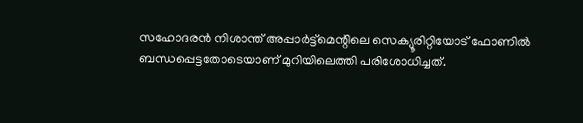സഹോദരൻ നിശാന്ത് അപ്പാർട്ട്മെന്റിലെ സെക്യൂരിറ്റിയോട് ഫോണിൽ ബന്ധപ്പെട്ടതോടെയാണ് മുറിയിലെത്തി പരിശോധിച്ചത്.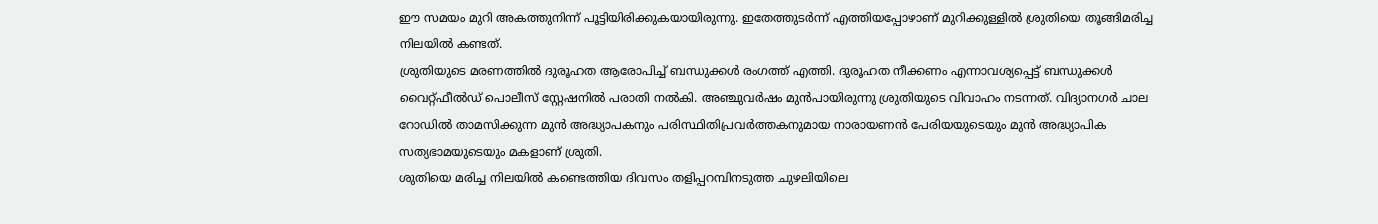ഈ സമയം മുറി അകത്തുനിന്ന് പൂട്ടിയിരിക്കുകയായിരുന്നു. ഇതേത്തുടർന്ന് എത്തിയപ്പോഴാണ് മുറിക്കുള്ളിൽ ശ്രുതിയെ തൂങ്ങിമരിച്ച നിലയിൽ കണ്ടത്.
ശ്രുതിയുടെ മരണത്തിൽ ദുരൂഹത ആരോപിച്ച് ബന്ധുക്കൾ രംഗത്ത് എത്തി. ദുരൂഹത നീക്കണം എന്നാവശ്യപ്പെട്ട് ബന്ധുക്കൾ വൈറ്റ്ഫീൽഡ് പൊലീസ് സ്റ്റേഷനിൽ പരാതി നൽകി. അഞ്ചുവർഷം മുൻപായിരുന്നു ശ്രുതിയുടെ വിവാഹം നടന്നത്. വിദ്യാനഗർ ചാല റോഡിൽ താമസിക്കുന്ന മുൻ അദ്ധ്യാപകനും പരിസ്ഥിതിപ്രവർത്തകനുമായ നാരായണൻ പേരിയയുടെയും മുൻ അദ്ധ്യാപിക സത്യഭാമയുടെയും മകളാണ് ശ്രുതി.
ശുതിയെ മരിച്ച നിലയിൽ കണ്ടെത്തിയ ദിവസം തളിപ്പറമ്പിനടുത്ത ചുഴലിയിലെ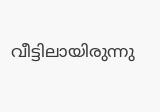വീട്ടിലായിരുന്നു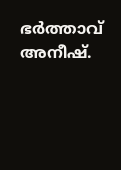ഭർത്താവ് അനീഷ്.